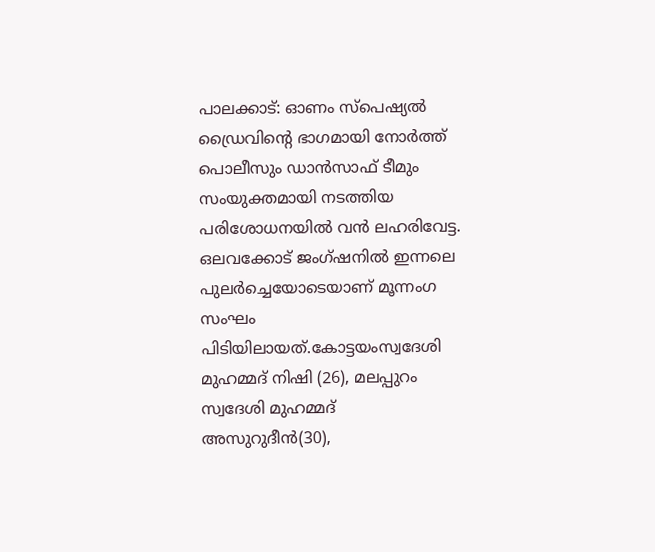പാലക്കാട്: ഓണം സ്പെഷ്യൽ ഡ്രൈവിന്റെ ഭാഗമായി നോർത്ത് പൊലീസും ഡാൻസാഫ് ടീമും സംയുക്തമായി നടത്തിയ പരിശോധനയിൽ വൻ ലഹരിവേട്ട. ഒലവക്കോട് ജംഗ്ഷനിൽ ഇന്നലെ പുലർച്ചെയോടെയാണ് മൂന്നംഗ സംഘം പിടിയിലായത്.കോട്ടയംസ്വദേശി മുഹമ്മദ് നിഷി (26), മലപ്പുറം സ്വദേശി മുഹമ്മദ് അസുറുദീൻ(30),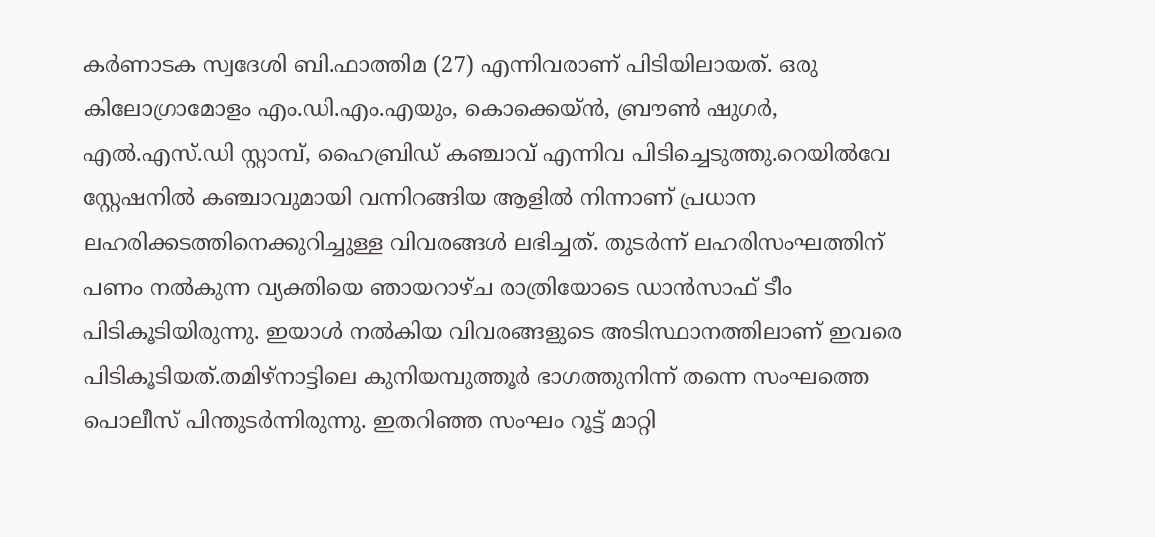കർണാടക സ്വദേശി ബി.ഫാത്തിമ (27) എന്നിവരാണ് പിടിയിലായത്. ഒരു കിലോഗ്രാമോളം എം.ഡി.എം.എയും, കൊക്കെയ്ൻ, ബ്രൗൺ ഷുഗർ, എൽ.എസ്.ഡി സ്റ്റാമ്പ്, ഹൈബ്രിഡ് കഞ്ചാവ് എന്നിവ പിടിച്ചെടുത്തു.റെയിൽവേ സ്റ്റേഷനിൽ കഞ്ചാവുമായി വന്നിറങ്ങിയ ആളിൽ നിന്നാണ് പ്രധാന ലഹരിക്കടത്തിനെക്കുറിച്ചുള്ള വിവരങ്ങൾ ലഭിച്ചത്. തുടർന്ന് ലഹരിസംഘത്തിന് പണം നൽകുന്ന വ്യക്തിയെ ഞായറാഴ്ച രാത്രിയോടെ ഡാൻസാഫ് ടീം പിടികൂടിയിരുന്നു. ഇയാൾ നൽകിയ വിവരങ്ങളുടെ അടിസ്ഥാനത്തിലാണ് ഇവരെ പിടികൂടിയത്.തമിഴ്നാട്ടിലെ കുനിയമ്പുത്തൂർ ഭാഗത്തുനിന്ന് തന്നെ സംഘത്തെ പൊലീസ് പിന്തുടർന്നിരുന്നു. ഇതറിഞ്ഞ സംഘം റൂട്ട് മാറ്റി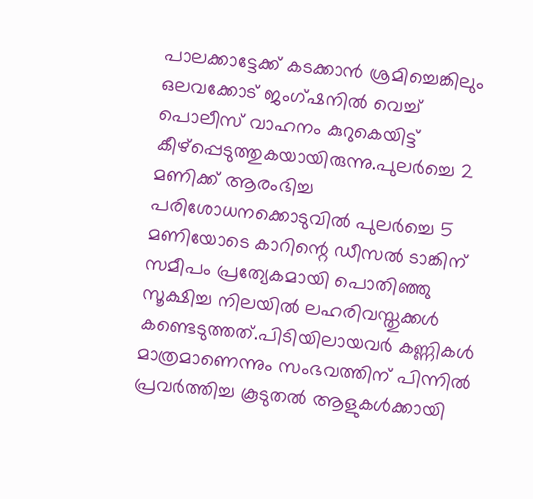പാലക്കാട്ടേക്ക് കടക്കാൻ ശ്രമിച്ചെങ്കിലും ഒലവക്കോട് ജംഗ്ഷനിൽ വെച്ച് പൊലീസ് വാഹനം കുറുകെയിട്ട് കീഴ്പ്പെടുത്തുകയായിരുന്നു.പുലർച്ചെ 2 മണിക്ക് ആരംഭിച്ച പരിശോധനക്കൊടുവിൽ പുലർച്ചെ 5 മണിയോടെ കാറിന്റെ ഡീസൽ ടാങ്കിന് സമീപം പ്രത്യേകമായി പൊതിഞ്ഞു സൂക്ഷിച്ച നിലയിൽ ലഹരിവസ്തുക്കൾ കണ്ടെടുത്തത്.പിടിയിലായവർ കണ്ണികൾ മാത്രമാണെന്നും സംഭവത്തിന് പിന്നിൽ പ്രവർത്തിച്ച കൂടുതൽ ആളുകൾക്കായി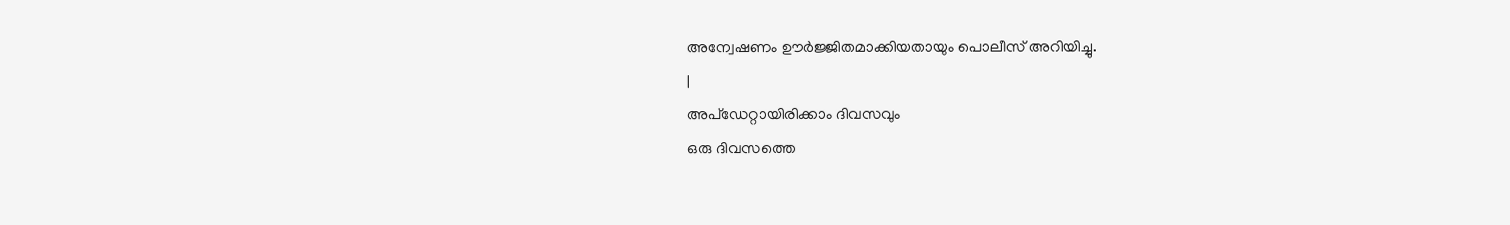അന്വേഷണം ഊർജ്ജിതമാക്കിയതായും പൊലീസ് അറിയിച്ചു.
|
അപ്ഡേറ്റായിരിക്കാം ദിവസവും
ഒരു ദിവസത്തെ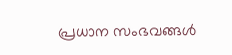പ്രധാന സംഭവങ്ങൾ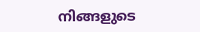നിങ്ങളുടെ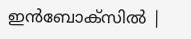ഇൻബോക്സിൽ |